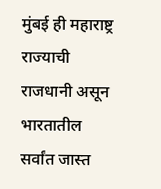मुंबई ही महाराष्ट्र राज्याची राजधानी असून भारतातील सर्वांत जास्त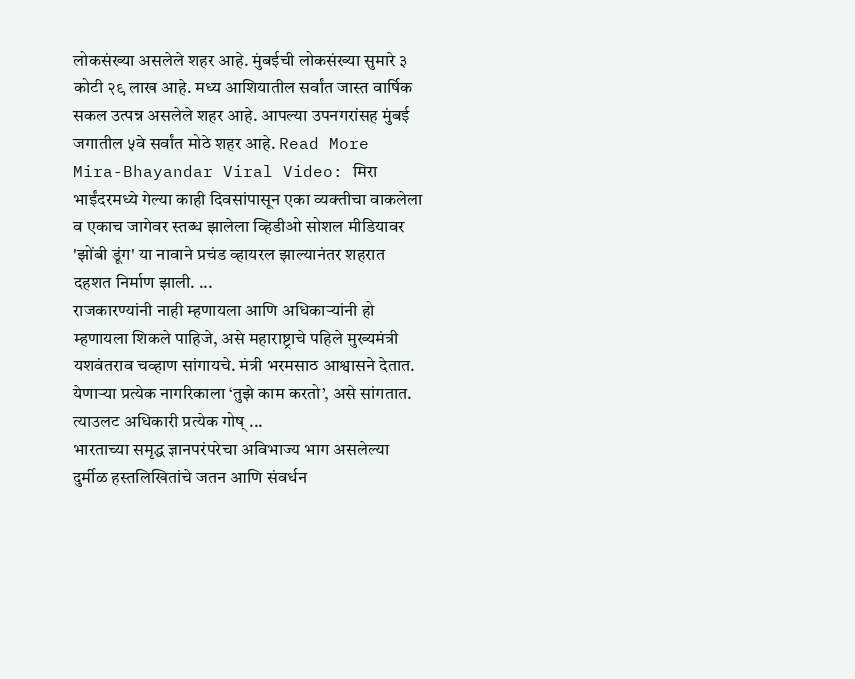लोकसंख्या असलेले शहर आहे. मुंबईची लोकसंख्या सुमारे ३ कोटी २९ लाख आहे. मध्य आशियातील सर्वांत जास्त वार्षिक सकल उत्पन्न असलेले शहर आहे. आपल्या उपनगरांसह मुंबई जगातील ५वे सर्वांत मोठे शहर आहे. Read More
Mira-Bhayandar Viral Video: मिरा भाईंदरमध्ये गेल्या काही दिवसांपासून एका व्यक्तीचा वाकलेला व एकाच जागेवर स्तब्ध झालेला व्हिडीओ सोशल मीडियावर 'झोंबी डूंग' या नावाने प्रचंड व्हायरल झाल्यानंतर शहरात दहशत निर्माण झाली. ...
राजकारण्यांनी नाही म्हणायला आणि अधिकाऱ्यांनी हो म्हणायला शिकले पाहिजे, असे महाराष्ट्राचे पहिले मुख्यमंत्री यशवंतराव चव्हाण सांगायचे. मंत्री भरमसाठ आश्वासने देतात. येणाऱ्या प्रत्येक नागरिकाला ‘तुझे काम करतो’, असे सांगतात. त्याउलट अधिकारी प्रत्येक गोष् ...
भारताच्या समृद्ध ज्ञानपरंपरेचा अविभाज्य भाग असलेल्या दुर्मीळ हस्तलिखितांचे जतन आणि संवर्धन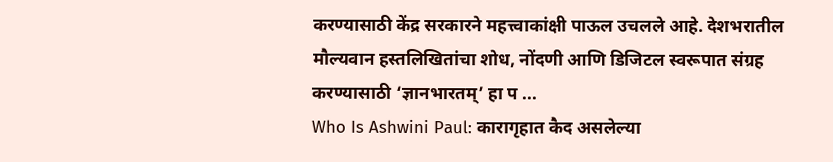करण्यासाठी केंद्र सरकारने महत्त्वाकांक्षी पाऊल उचलले आहे. देशभरातील मौल्यवान हस्तलिखितांचा शोध, नोंदणी आणि डिजिटल स्वरूपात संग्रह करण्यासाठी ‘ज्ञानभारतम्’ हा प ...
Who Is Ashwini Paul: कारागृहात कैद असलेल्या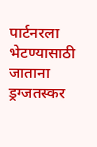पार्टनरला भेटण्यासाठी जाताना ड्रग्जतस्कर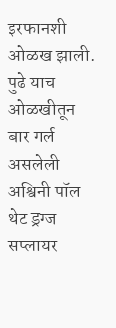इरफानशी ओळख झाली. पुढे याच ओळखीतून बार गर्ल असलेली अश्विनी पॉल थेट ड्रग्ज सप्लायर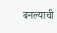बनल्याची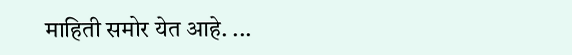माहिती समोर येत आहे. ...